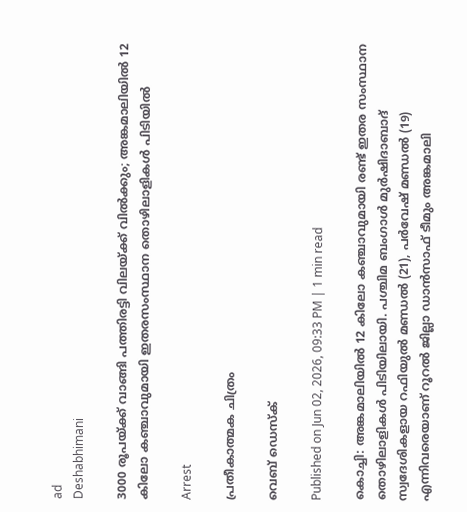ad
Deshabhimani

3000 രൂപയ്ക്ക് വാങ്ങി പത്തിരട്ടി വിലയ്ക്ക് വിൽക്കും; അങ്കമാലിയിൽ 12 കിലോ കഞ്ചാവുമായി ഇതരസംസ്ഥാന തൊഴിലാളികൾ പിടിയിൽ

Arrest

പ്രതീകാത്മക ചിത്രം

വെബ് ഡെസ്ക്

Published on Jun 02, 2026, 09:33 PM | 1 min read

കൊച്ചി: അങ്കമാലിയിൽ 12 കിലോ കഞ്ചാവുമായി രണ്ട് ഇതര സംസ്ഥാന തൊഴിലാളികൾ പിടിയിലായി. പശ്ചിമ ബംഗാൾ മുർഷിദാബാദ് സ്വദേശികളായ റഫിയുൽ മണ്ഡൽ (21), പർവേഷ് മണ്ഡൽ (19) എന്നിവരെയാണ് റൂറൽ ജില്ലാ ഡാൻസാഫ് ടീമും അങ്കമാലി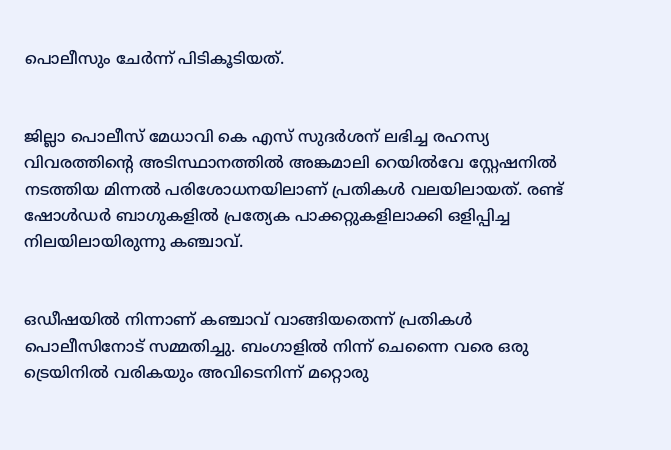പൊലീസും ചേർന്ന് പിടികൂടിയത്.


ജില്ലാ പൊലീസ് മേധാവി കെ എസ് സുദർശന് ലഭിച്ച രഹസ്യ വിവരത്തിന്റെ അടിസ്ഥാനത്തിൽ അങ്കമാലി റെയിൽവേ സ്റ്റേഷനിൽ നടത്തിയ മിന്നൽ പരിശോധനയിലാണ് പ്രതികൾ വലയിലായത്. രണ്ട് ഷോൾഡർ ബാഗുകളിൽ പ്രത്യേക പാക്കറ്റുകളിലാക്കി ഒളിപ്പിച്ച നിലയിലായിരുന്നു കഞ്ചാവ്.


ഒഡീഷയിൽ നിന്നാണ് കഞ്ചാവ് വാങ്ങിയതെന്ന് പ്രതികൾ പൊലീസിനോട് സമ്മതിച്ചു. ബംഗാളിൽ നിന്ന് ചെന്നൈ വരെ ഒരു ട്രെയിനിൽ വരികയും അവിടെനിന്ന് മറ്റൊരു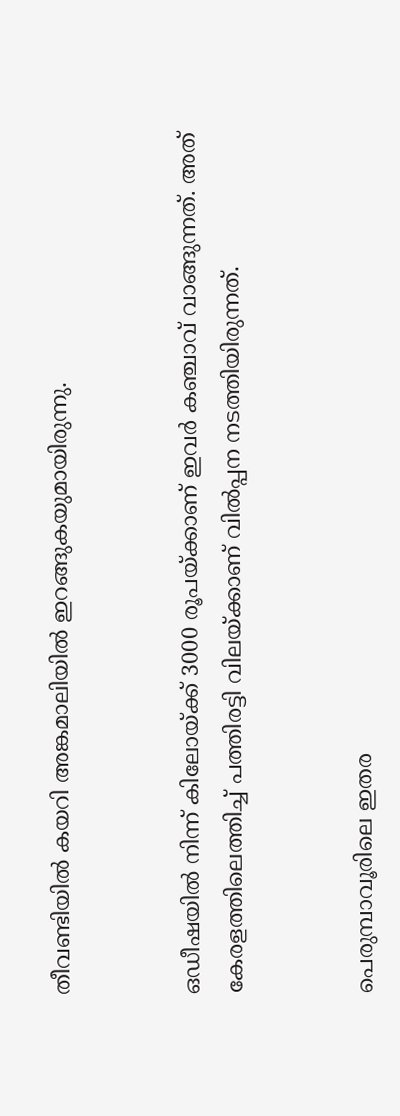തീവണ്ടിയിൽ കയറി അങ്കമാലിയിൽ ഇറങ്ങുകയുമായിരുന്നു.


ഒഡീഷയിൽ നിന്ന് കിലോയ്ക്ക് 3000 രൂപയ്ക്കാണ് ഇവർ കഞ്ചാവ് വാങ്ങുന്നത്. അത് കേരളത്തിലെത്തിച്ച് പത്തിരട്ടി വിലയ്ക്കാണ് വിൽപ്പന നടത്തിയിരുന്നത്.


പെരുമ്പാവൂരിലെ ഇതര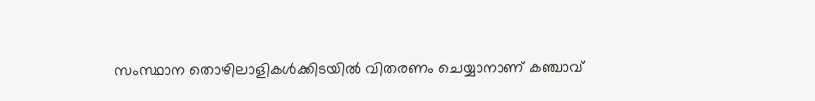സംസ്ഥാന തൊഴിലാളികൾക്കിടയിൽ വിതരണം ചെയ്യാനാണ് കഞ്ചാവ്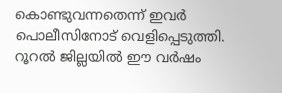കൊണ്ടുവന്നതെന്ന് ഇവർ പൊലീസിനോട് വെളിപ്പെടുത്തി. റൂറൽ ജില്ലയിൽ ഈ വർഷം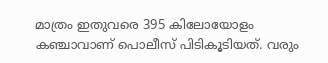മാത്രം ഇതുവരെ 395 കിലോയോളം കഞ്ചാവാണ് പൊലീസ് പിടികൂടിയത്. വരും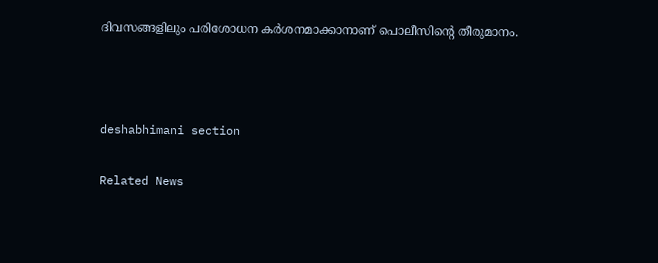ദിവസങ്ങളിലും പരിശോധന കർശനമാക്കാനാണ് പൊലീസിന്റെ തീരുമാനം.



deshabhimani section

Related News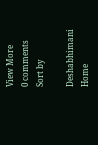View More
0 comments
Sort by

Deshabhimani
Home